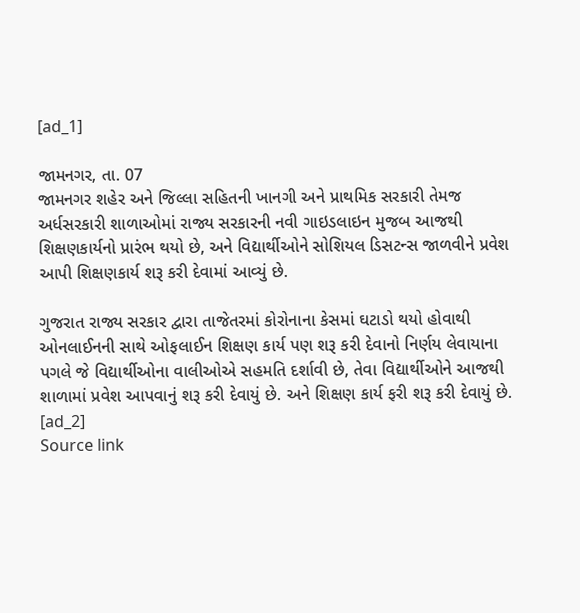[ad_1]

જામનગર, તા. 07
જામનગર શહેર અને જિલ્લા સહિતની ખાનગી અને પ્રાથમિક સરકારી તેમજ અર્ધસરકારી શાળાઓમાં રાજ્ય સરકારની નવી ગાઇડલાઇન મુજબ આજથી શિક્ષણકાર્યનો પ્રારંભ થયો છે, અને વિદ્યાર્થીઓને સોશિયલ ડિસટન્સ જાળવીને પ્રવેશ આપી શિક્ષણકાર્ય શરૂ કરી દેવામાં આવ્યું છે.

ગુજરાત રાજ્ય સરકાર દ્વારા તાજેતરમાં કોરોનાના કેસમાં ઘટાડો થયો હોવાથી ઓનલાઈનની સાથે ઓફલાઈન શિક્ષણ કાર્ય પણ શરૂ કરી દેવાનો નિર્ણય લેવાયાના પગલે જે વિદ્યાર્થીઓના વાલીઓએ સહમતિ દર્શાવી છે, તેવા વિદ્યાર્થીઓને આજથી શાળામાં પ્રવેશ આપવાનું શરૂ કરી દેવાયું છે. અને શિક્ષણ કાર્ય ફરી શરૂ કરી દેવાયું છે.
[ad_2]
Source link